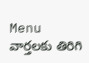Menu
వార్తలకు తిరిగి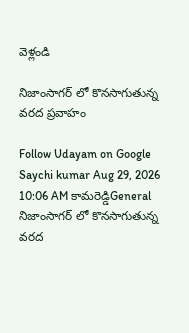వెళ్లండి

నిజాంసాగర్ లో కొనసాగుతున్న వరద ప్రవాహం

Follow Udayam on Google
Saychi kumar Aug 29, 2026 10:06 AM కామరెడ్డిGeneral
నిజాంసాగర్ లో కొనసాగుతున్న వరద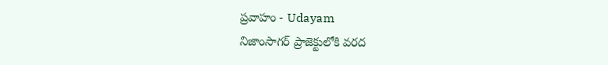ప్రవాహం - Udayam
నిజాంసాగర్ ప్రాజెక్టులోకి వరద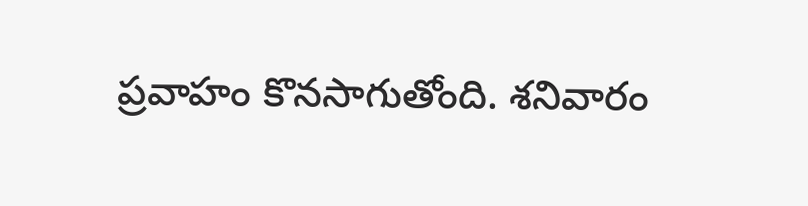ప్రవాహం కొనసాగుతోంది. శనివారం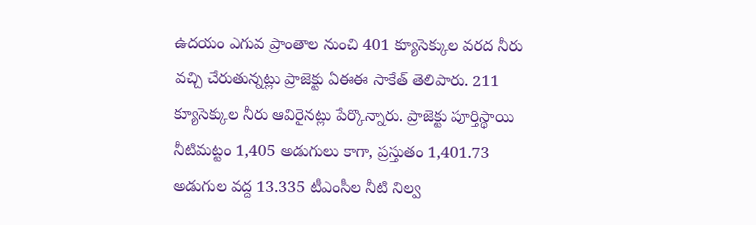ఉదయం ఎగువ ప్రాంతాల నుంచి 401 క్యూసెక్కుల వరద నీరు వచ్చి చేరుతున్నట్లు ప్రాజెక్టు ఏఈఈ సాకేత్ తెలిపారు. 211 క్యూసెక్కుల నీరు ఆవిరైనట్లు పేర్కొన్నారు. ప్రాజెక్టు పూర్తిస్థాయి నీటిమట్టం 1,405 అడుగులు కాగా, ప్రస్తుతం 1,401.73 అడుగుల వద్ద 13.335 టీఎంసీల నీటి నిల్వ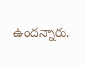ఉందన్నారు.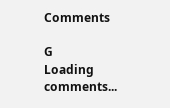Comments

G
Loading comments...